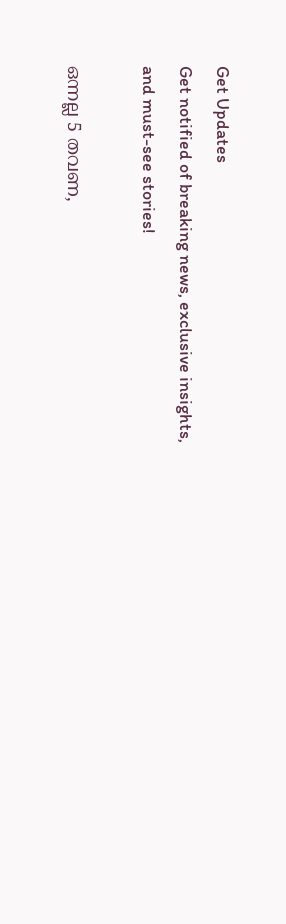Get Updates
Get notified of breaking news, exclusive insights, and must-see stories!

ഒന്നല്ല 5 തവണ,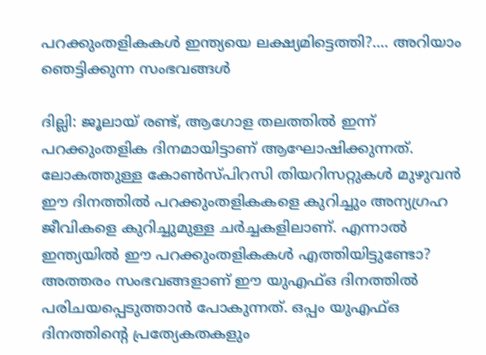പറക്കുംതളികകള്‍ ഇന്ത്യയെ ലക്ഷ്യമിട്ടെത്തി?.... അറിയാം ഞെട്ടിക്കുന്ന സംഭവങ്ങള്‍

ദില്ലി: ജൂലായ് രണ്ട്, ആഗോള തലത്തില്‍ ഇന്ന് പറക്കുംതളിക ദിനമായിട്ടാണ് ആഘോഷിക്കുന്നത്. ലോകത്തുള്ള കോണ്‍സ്പിറസി തിയറിസറ്റുകള്‍ മുഴുവന്‍ ഈ ദിനത്തില്‍ പറക്കുംതളികകളെ കുറിച്ചും അന്യഗ്രഹ ജീവികളെ കുറിച്ചുമുള്ള ചര്‍ച്ചകളിലാണ്. എന്നാല്‍ ഇന്ത്യയില്‍ ഈ പറക്കുംതളികകള്‍ എത്തിയിട്ടുണ്ടോ? അത്തരം സംഭവങ്ങളാണ് ഈ യുഎഫ്ഒ ദിനത്തില്‍ പരിചയപ്പെടുത്താന്‍ പോകുന്നത്. ഒപ്പം യുഎഫ്ഒ ദിനത്തിന്റെ പ്രത്യേകതകളും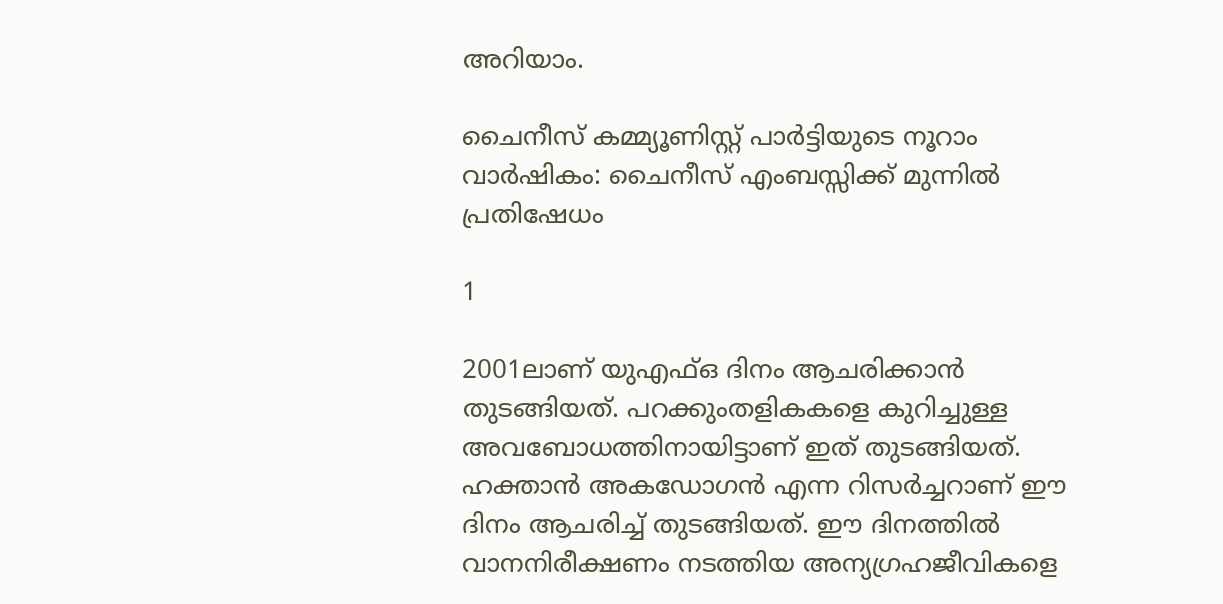അറിയാം.

ചൈനീസ് കമ്മ്യൂണിസ്റ്റ് പാർട്ടിയുടെ നൂറാം വാർഷികം: ചൈനീസ് എംബസ്സിക്ക് മുന്നിൽ പ്രതിഷേധം

1

2001ലാണ് യുഎഫ്ഒ ദിനം ആചരിക്കാന്‍ തുടങ്ങിയത്. പറക്കുംതളികകളെ കുറിച്ചുള്ള അവബോധത്തിനായിട്ടാണ് ഇത് തുടങ്ങിയത്. ഹക്താന്‍ അകഡോഗന്‍ എന്ന റിസര്‍ച്ചറാണ് ഈ ദിനം ആചരിച്ച് തുടങ്ങിയത്. ഈ ദിനത്തില്‍ വാനനിരീക്ഷണം നടത്തിയ അന്യഗ്രഹജീവികളെ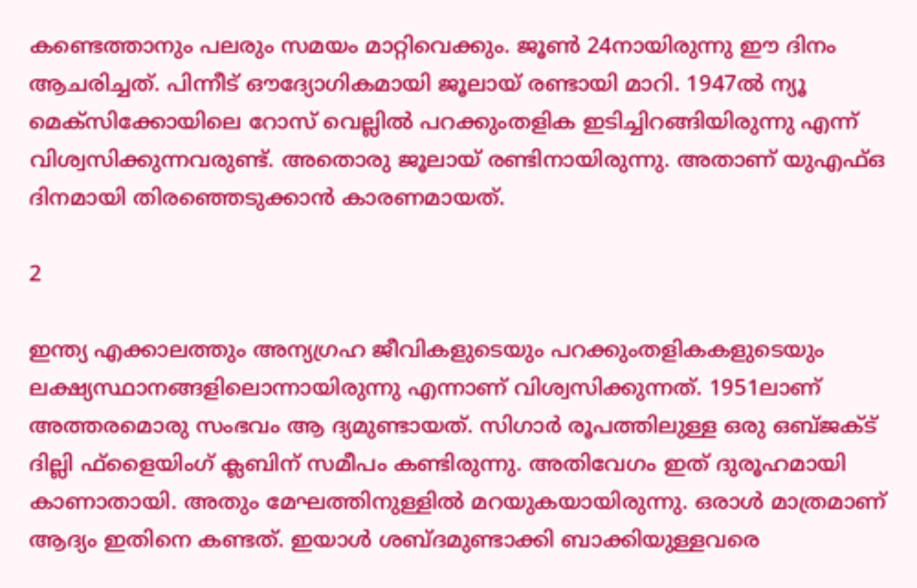കണ്ടെത്താനും പലരും സമയം മാറ്റിവെക്കും. ജൂണ്‍ 24നായിരുന്നു ഈ ദിനം ആചരിച്ചത്. പിന്നീട് ഔദ്യോഗികമായി ജൂലായ് രണ്ടായി മാറി. 1947ല്‍ ന്യൂ മെക്‌സിക്കോയിലെ റോസ് വെല്ലില്‍ പറക്കുംതളിക ഇടിച്ചിറങ്ങിയിരുന്നു എന്ന് വിശ്വസിക്കുന്നവരുണ്ട്. അതൊരു ജൂലായ് രണ്ടിനായിരുന്നു. അതാണ് യുഎഫ്ഒ ദിനമായി തിരഞ്ഞെടുക്കാന്‍ കാരണമായത്.

2

ഇന്ത്യ എക്കാലത്തും അന്യഗ്രഹ ജീവികളുടെയും പറക്കുംതളികകളുടെയും ലക്ഷ്യസ്ഥാനങ്ങളിലൊന്നായിരുന്നു എന്നാണ് വിശ്വസിക്കുന്നത്. 1951ലാണ് അത്തരമൊരു സംഭവം ആ ദ്യമുണ്ടായത്. സിഗാര്‍ രൂപത്തിലുള്ള ഒരു ഒബ്ജക്ട് ദില്ലി ഫ്‌ളൈയിംഗ് ക്ലബിന് സമീപം കണ്ടിരുന്നു. അതിവേഗം ഇത് ദുരൂഹമായി കാണാതായി. അതും മേഘത്തിനുള്ളില്‍ മറയുകയായിരുന്നു. ഒരാള്‍ മാത്രമാണ് ആദ്യം ഇതിനെ കണ്ടത്. ഇയാള്‍ ശബ്ദമുണ്ടാക്കി ബാക്കിയുള്ളവരെ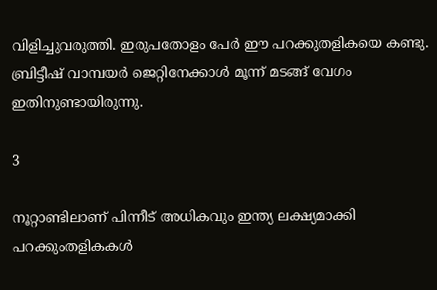വിളിച്ചുവരുത്തി. ഇരുപതോളം പേര്‍ ഈ പറക്കുതളികയെ കണ്ടു. ബ്രിട്ടീഷ് വാമ്പയര്‍ ജെറ്റിനേക്കാള്‍ മൂന്ന് മടങ്ങ് വേഗം ഇതിനുണ്ടായിരുന്നു.

3

നൂറ്റാണ്ടിലാണ് പിന്നീട് അധികവും ഇന്ത്യ ലക്ഷ്യമാക്കി പറക്കുംതളികകള്‍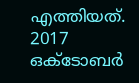എത്തിയത്. 2017 ഒക്ടോബര്‍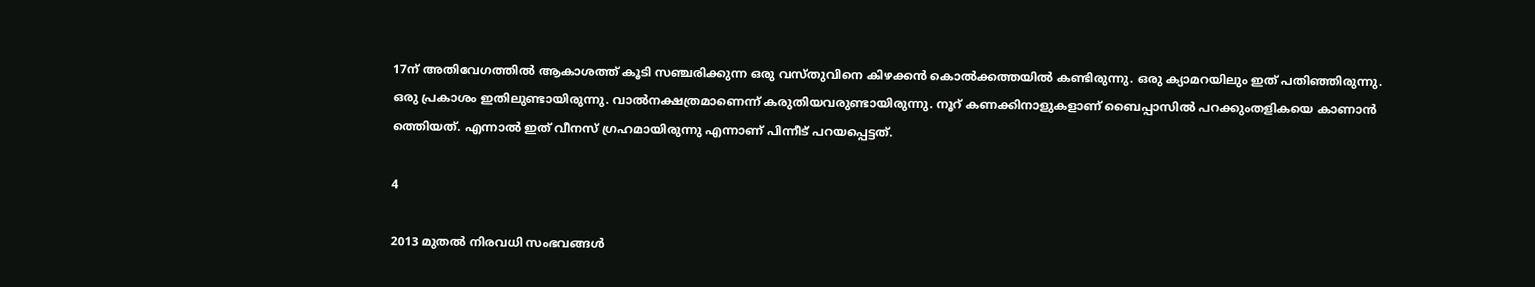17ന് അതിവേഗത്തില്‍ ആകാശത്ത് കൂടി സഞ്ചരിക്കുന്ന ഒരു വസ്തുവിനെ കിഴക്കന്‍ കൊല്‍ക്കത്തയില്‍ കണ്ടിരുന്നു. ഒരു ക്യാമറയിലും ഇത് പതിഞ്ഞിരുന്നു. ഒരു പ്രകാശം ഇതിലുണ്ടായിരുന്നു. വാല്‍നക്ഷത്രമാണെന്ന് കരുതിയവരുണ്ടായിരുന്നു. നൂറ് കണക്കിനാളുകളാണ് ബൈപ്പാസില്‍ പറക്കുംതളികയെ കാണാന്‍ ത്തെിയത്. എന്നാല്‍ ഇത് വീനസ് ഗ്രഹമായിരുന്നു എന്നാണ് പിന്നീട് പറയപ്പെട്ടത്.

4

2013 മുതല്‍ നിരവധി സംഭവങ്ങള്‍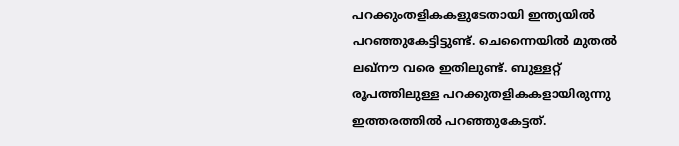പറക്കുംതളികകളുടേതായി ഇന്ത്യയില്‍ പറഞ്ഞുകേട്ടിട്ടുണ്ട്. ചെന്നൈയില്‍ മുതല്‍ ലഖ്‌നൗ വരെ ഇതിലുണ്ട്. ബുള്ളറ്റ് രൂപത്തിലുള്ള പറക്കുതളികകളായിരുന്നു ഇത്തരത്തില്‍ പറഞ്ഞുകേട്ടത്.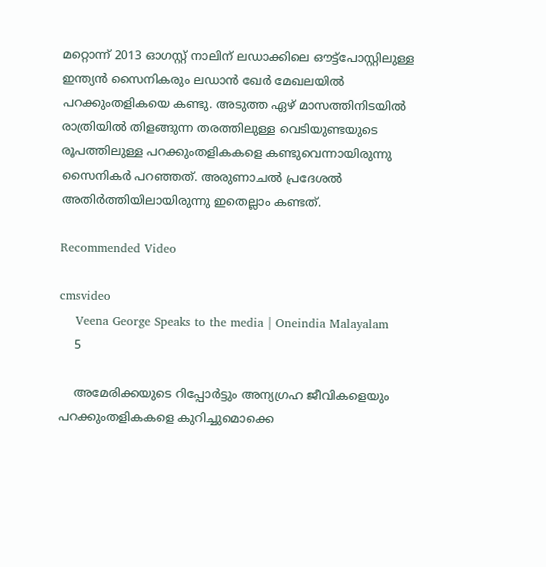മറ്റൊന്ന് 2013 ഓഗസ്റ്റ് നാലിന് ലഡാക്കിലെ ഔട്ട്‌പോസ്റ്റിലുള്ള ഇന്ത്യന്‍ സൈനികരും ലഡാന്‍ ഖേര്‍ മേഖലയില്‍ പറക്കുംതളികയെ കണ്ടു. അടുത്ത ഏഴ് മാസത്തിനിടയില്‍ രാത്രിയില്‍ തിളങ്ങുന്ന തരത്തിലുള്ള വെടിയുണ്ടയുടെ രൂപത്തിലുള്ള പറക്കുംതളികകളെ കണ്ടുവെന്നായിരുന്നു സൈനികര്‍ പറഞ്ഞത്. അരുണാചല്‍ പ്രദേശല്‍ അതിര്‍ത്തിയിലായിരുന്നു ഇതെല്ലാം കണ്ടത്.

Recommended Video

cmsvideo
    Veena George Speaks to the media | Oneindia Malayalam
    5

    അമേരിക്കയുടെ റിപ്പോര്‍ട്ടും അന്യഗ്രഹ ജീവികളെയും പറക്കുംതളികകളെ കുറിച്ചുമൊക്കെ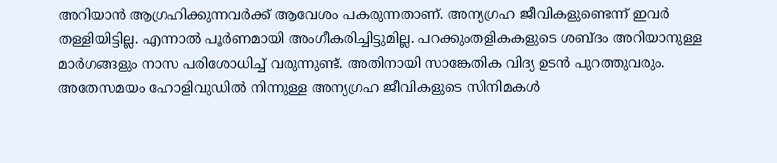അറിയാന്‍ ആഗ്രഹിക്കുന്നവര്‍ക്ക് ആവേശം പകരുന്നതാണ്. അന്യഗ്രഹ ജീവികളുണ്ടെന്ന് ഇവര്‍ തള്ളിയിട്ടില്ല. എന്നാല്‍ പൂര്‍ണമായി അംഗീകരിച്ചിട്ടുമില്ല. പറക്കുംതളികകളുടെ ശബ്ദം അറിയാനുള്ള മാര്‍ഗങ്ങളും നാസ പരിശോധിച്ച് വരുന്നുണ്ട്. അതിനായി സാങ്കേതിക വിദ്യ ഉടന്‍ പുറത്തുവരും. അതേസമയം ഹോളിവുഡില്‍ നിന്നുള്ള അന്യഗ്രഹ ജീവികളുടെ സിനിമകള്‍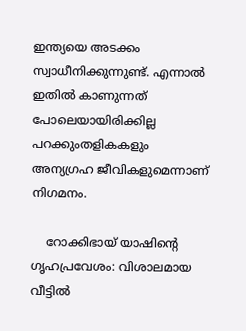ഇന്ത്യയെ അടക്കം സ്വാധീനിക്കുന്നുണ്ട്. എന്നാല്‍ ഇതില്‍ കാണുന്നത് പോലെയായിരിക്കില്ല പറക്കുംതളികകളും അന്യഗ്രഹ ജീവികളുമെന്നാണ് നിഗമനം.

    റോക്കിഭായ് യാഷിന്റെ ഗൃഹപ്രവേശം: വിശാലമായ വീട്ടില്‍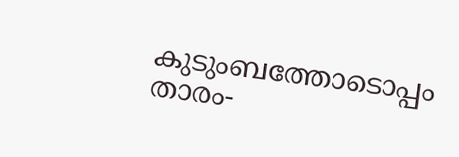കുടുംബത്തോടൊപ്പം താരം-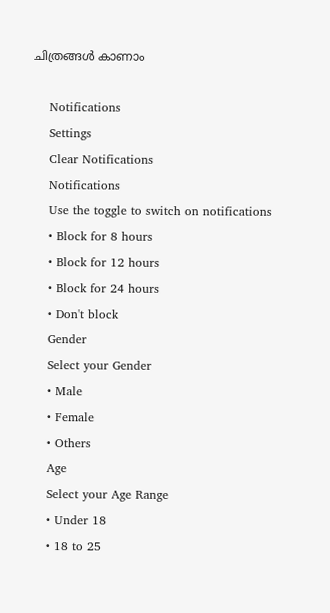ചിത്രങ്ങള്‍ കാണാം

    Notifications
    Settings
    Clear Notifications
    Notifications
    Use the toggle to switch on notifications
    • Block for 8 hours
    • Block for 12 hours
    • Block for 24 hours
    • Don't block
    Gender
    Select your Gender
    • Male
    • Female
    • Others
    Age
    Select your Age Range
    • Under 18
    • 18 to 25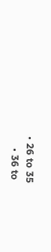• 26 to 35
    • 36 to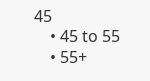45
    • 45 to 55
    • 55+